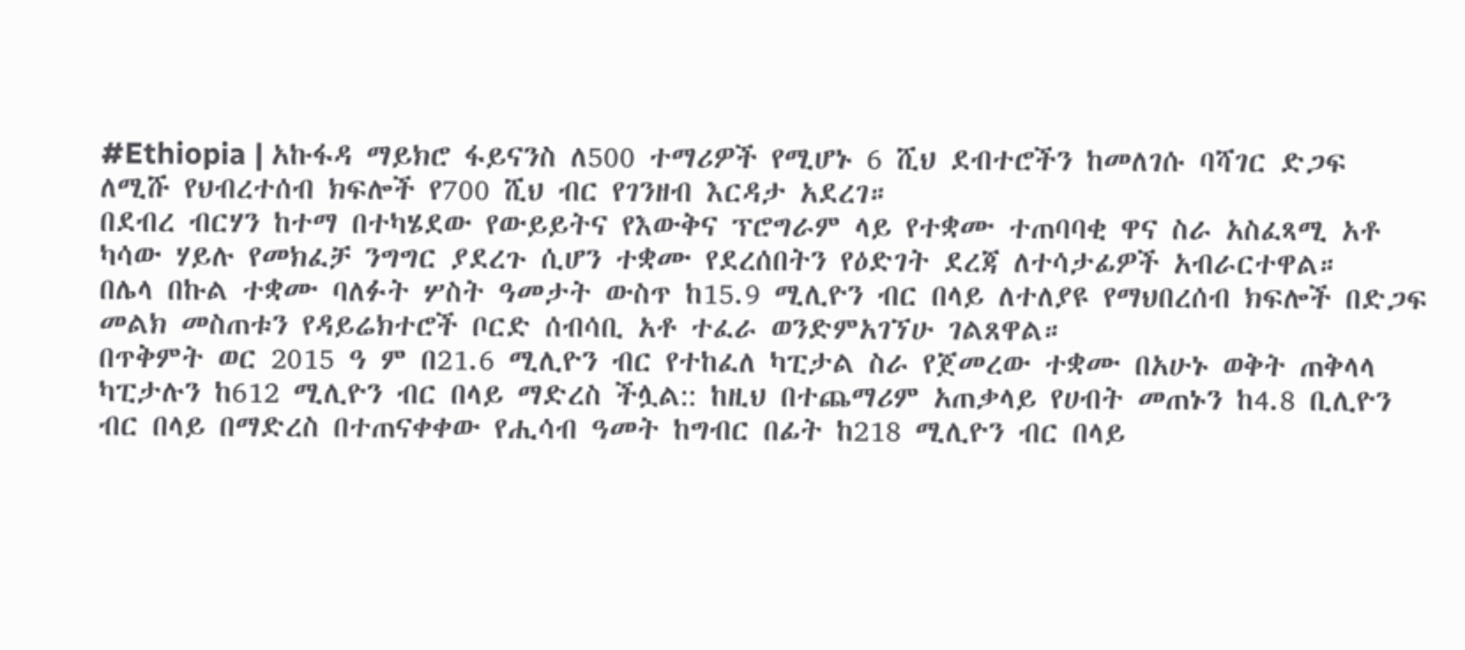#Ethiopia | አኩፋዳ ማይክሮ ፋይናንስ ለ500 ተማሪዎች የሚሆኑ 6 ሺህ ደብተሮችን ከመለገሱ ባሻገር ድጋፍ ለሚሹ የህብረተሰብ ክፍሎች የ700 ሺህ ብር የገንዘብ እርዳታ አደረገ።
በደብረ ብርሃን ከተማ በተካሄደው የውይይትና የእውቅና ፕሮግራም ላይ የተቋሙ ተጠባባቂ ዋና ስራ አስፈጻሚ አቶ ካሳው ሃይሉ የመክፈቻ ንግግር ያደረጉ ሲሆን ተቋሙ የደረሰበትን የዕድገት ደረጃ ለተሳታፊዎች አብራርተዋል።
በሌላ በኩል ተቋሙ ባለፉት ሦስት ዓመታት ውስጥ ከ15.9 ሚሊዮን ብር በላይ ለተለያዩ የማህበረሰብ ክፍሎች በድጋፍ መልክ መስጠቱን የዳይሬክተሮች ቦርድ ሰብሳቢ አቶ ተፈራ ወንድምአገኘሁ ገልጸዋል።
በጥቅምት ወር 2015 ዓ ም በ21.6 ሚሊዮን ብር የተከፈለ ካፒታል ስራ የጀመረው ተቋሙ በአሁኑ ወቅት ጠቅላላ ካፒታሉን ከ612 ሚሊዮን ብር በላይ ማድረስ ችሏል:: ከዚህ በተጨማሪም አጠቃላይ የሀብት መጠኑን ከ4.8 ቢሊዮን ብር በላይ በማድረስ በተጠናቀቀው የሒሳብ ዓመት ከግብር በፊት ከ218 ሚሊዮን ብር በላይ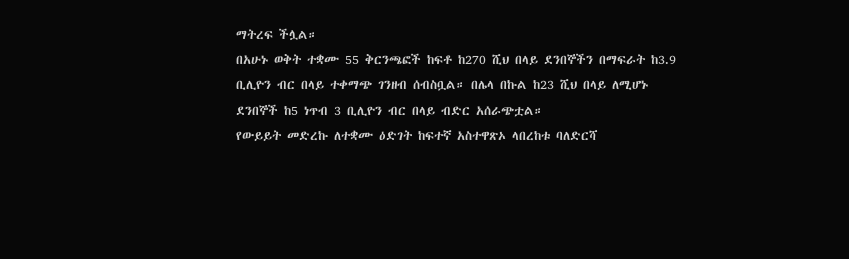ማትረፍ ችሏል።
በአሁኑ ወቅት ተቋሙ 55 ቅርንጫፎች ከፍቶ ከ270 ሺህ በላይ ደንበኞችን በማፍራት ከ3.9 ቢሊዮን ብር በላይ ተቀማጭ ገንዘብ ሰብስቧል። በሌላ በኩል ከ23 ሺህ በላይ ለሚሆኑ ደንበኞች ከ5 ነጥብ 3 ቢሊዮን ብር በላይ ብድር አሰራጭቷል።
የውይይት መድረኩ ለተቋሙ ዕድገት ከፍተኛ አስተዋጽኦ ላበረከቱ ባለድርሻ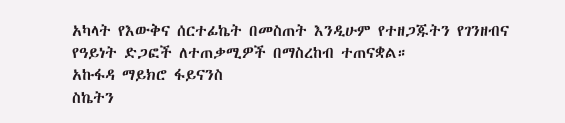አካላት የእውቅና ሰርተፊኬት በመስጠት እንዲሁም የተዘጋጁትን የገንዘብና የዓይነት ድጋፎች ለተጠቃሚዎች በማስረከብ ተጠናቋል።
አኩፋዳ ማይክሮ ፋይናንስ
ስኬትን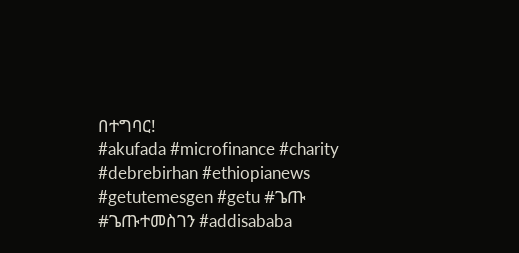በተግባር!
#akufada #microfinance #charity #debrebirhan #ethiopianews #getutemesgen #getu #ጌጡ #ጌጡተመስገን #addisababa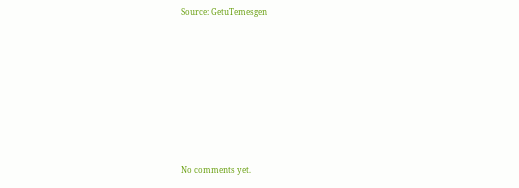Source: GetuTemesgen









No comments yet.